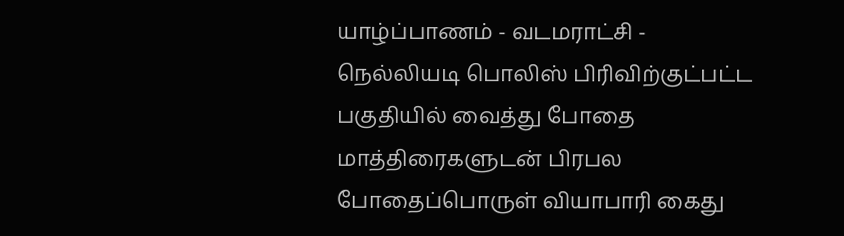யாழ்ப்பாணம் - வடமராட்சி - நெல்லியடி பொலிஸ் பிரிவிற்குட்பட்ட பகுதியில் வைத்து போதை மாத்திரைகளுடன் பிரபல போதைப்பொருள் வியாபாரி கைது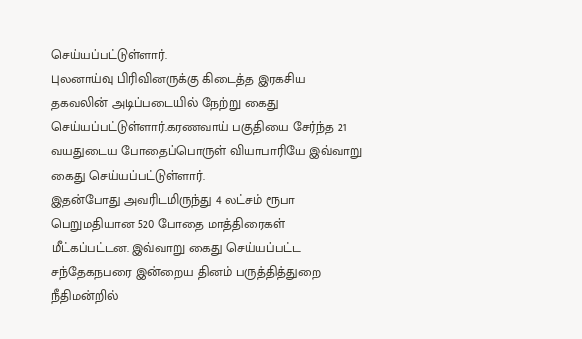செய்யப்பட்டுள்ளார்.
புலனாய்வு பிரிவினருக்கு கிடைத்த இரகசிய தகவலின் அடிப்படையில் நேற்று கைது செய்யப்பட்டுள்ளார்.கரணவாய் பகுதியை சேர்ந்த 21 வயதுடைய போதைப்பொருள் வியாபாரியே இவ்வாறு கைது செய்யப்பட்டுள்ளார்.
இதன்போது அவரிடமிருந்து 4 லட்சம் ரூபா பெறுமதியான 520 போதை மாத்திரைகள் மீட்கப்பட்டன. இவ்வாறு கைது செய்யப்பட்ட சந்தேகநபரை இன்றைய தினம் பருத்தித்துறை நீதிமன்றில்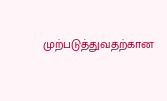முற்படுத்துவதற்கான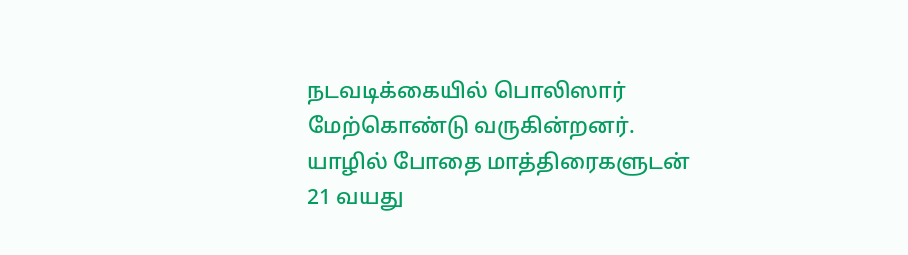நடவடிக்கையில் பொலிஸார் மேற்கொண்டு வருகின்றனர்.
யாழில் போதை மாத்திரைகளுடன் 21 வயது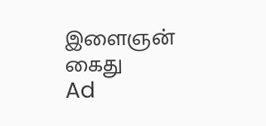இளைஞன் கைது
Ad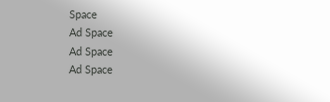Space
Ad Space
Ad Space
Ad Space